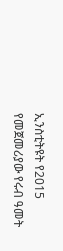ኢንስቲትዩት የ2015 የመጀመሪያው የሩብ ዓመት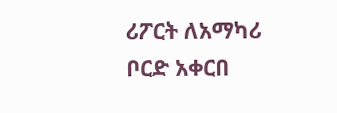ሪፖርት ለአማካሪ ቦርድ አቀርበ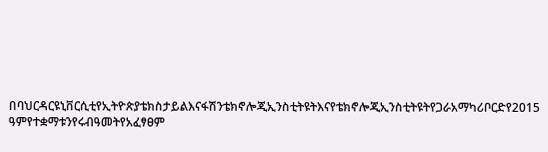በባህርዳርዩኒቨርሲቲየኢትዮጵያቴክስታይልእናፋሽንቴክኖሎጂኢንስቲትዩትእናየቴክኖሎጂኢንስቲትዩትየጋራአማካሪቦርድየ2015 ዓምየተቋማቱንየሩብዓመትየአፈፃፀም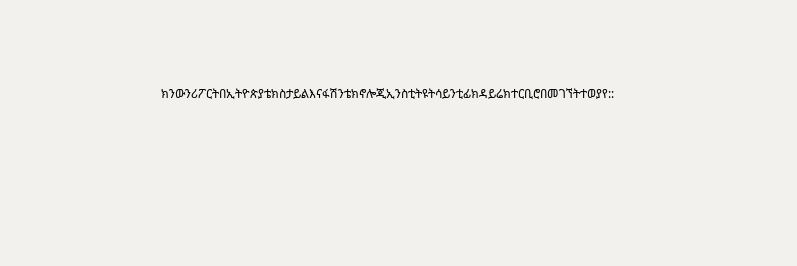ክንውንሪፖርትበኢትዮጵያቴክስታይልእናፋሽንቴክኖሎጂኢንስቲትዩትሳይንቲፊክዳይሬክተርቢሮበመገኘትተወያየ::